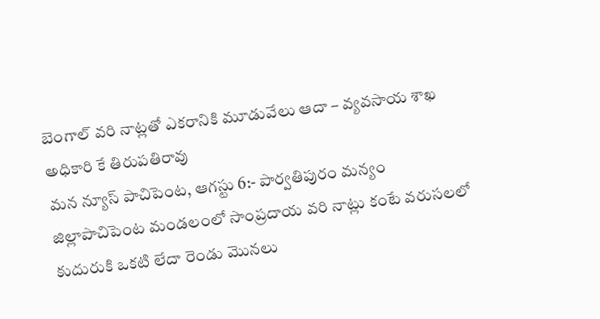బెంగాల్ వరి నాట్లతో ఎకరానికి మూడువేలు ఆదా – వ్యవసాయ శాఖ అధికారి కే తిరుపతిరావు
మన న్యూస్ పాచిపెంట, ఆగస్టు 6:- పార్వతిపురం మన్యం జిల్లాపాచిపెంట మండలంలో సాంప్రదాయ వరి నాట్లు కంటే వరుసలలో కుదురుకి ఒకటి లేదా రెండు మొనలు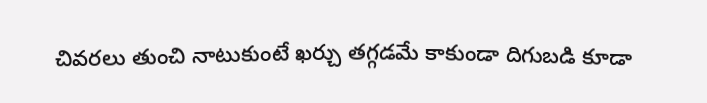చివరలు తుంచి నాటుకుంటే ఖర్చు తగ్గడమే కాకుండా దిగుబడి కూడా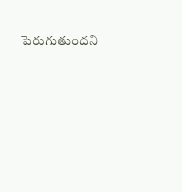పెరుగుతుందని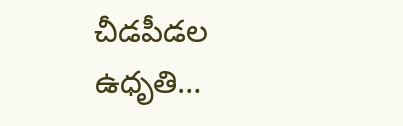చీడపీడల ఉధృతి…